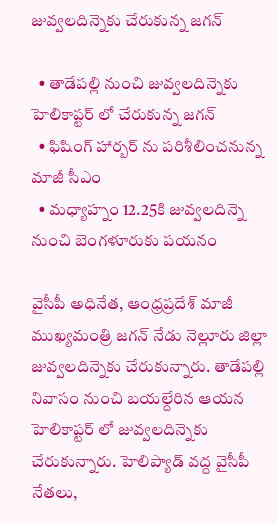జువ్వలదిన్నెకు చేరుకున్న జగన్

  • తాడేపల్లి నుంచి జువ్వలదిన్నెకు హెలికాప్టర్ లో చేరుకున్న జగన్
  • ఫిషింగ్ హార్బర్ ను పరిశీలించనున్న మాజీ సీఎం
  • మధ్యాహ్నం 12.25కి జువ్వలదిన్నె నుంచి బెంగళూరుకు పయనం

వైసీపీ అధినేత, ఆంధ్రప్రదేశ్ మాజీ ముఖ్యమంత్రి జగన్ నేడు నెల్లూరు జిల్లా జువ్వలదిన్నెకు చేరుకున్నారు. తాడేపల్లి నివాసం నుంచి బయల్దేరిన ఆయన హెలికాప్టర్ లో జువ్వలదిన్నెకు చేరుకున్నారు. హెలిప్యాడ్ వద్ద వైసీపీ నేతలు,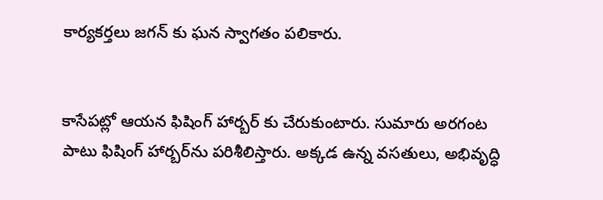కార్యకర్తలు జగన్ కు ఘన స్వాగతం పలికారు.


కాసేపట్లో ఆయన ఫిషింగ్ హార్బర్ కు చేరుకుంటారు. సుమారు అరగంట పాటు ఫిషింగ్ హార్బర్‌ను పరిశీలిస్తారు. అక్కడ ఉన్న వసతులు, అభివృద్ధి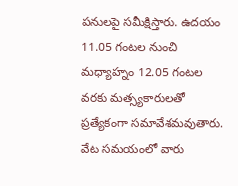పనులపై సమీక్షిస్తారు. ఉదయం 11.05 గంటల నుంచి మధ్యాహ్నం 12.05 గంటల వరకు మత్స్యకారులతో ప్రత్యేకంగా సమావేశమవుతారు. వేట సమయంలో వారు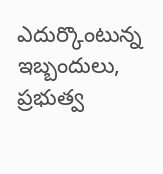ఎదుర్కొంటున్న ఇబ్బందులు, ప్రభుత్వ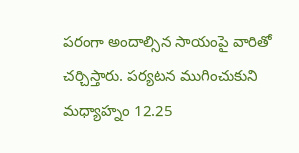పరంగా అందాల్సిన సాయంపై వారితో చర్చిస్తారు. పర్యటన ముగించుకుని మధ్యాహ్నం 12.25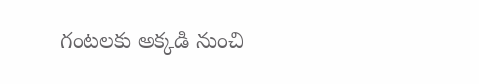గంటలకు అక్కడి నుంచి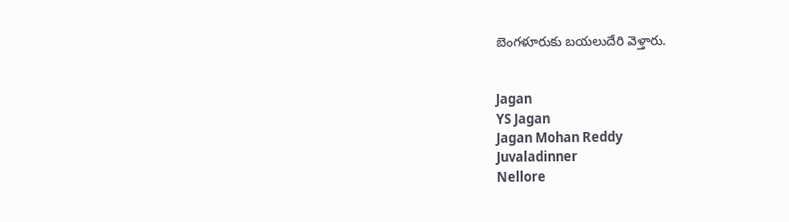బెంగళూరుకు బయలుదేరి వెళ్తారు.


Jagan
YS Jagan
Jagan Mohan Reddy
Juvaladinner
Nellore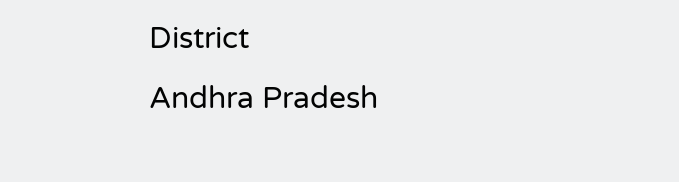District
Andhra Pradesh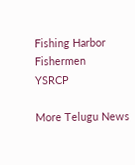Fishing Harbor
Fishermen
YSRCP

More Telugu News